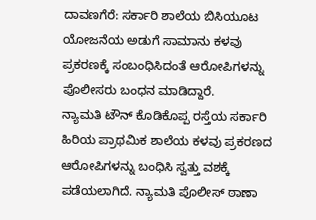ದಾವಣಗೆರೆ: ಸರ್ಕಾರಿ ಶಾಲೆಯ ಬಿಸಿಯೂಟ ಯೋಜನೆಯ ಅಡುಗೆ ಸಾಮಾನು ಕಳವು ಪ್ರಕರಣಕ್ಕೆ ಸಂಬಂಧಿಸಿದಂತೆ ಆರೋಪಿಗಳನ್ನು ಪೊಲೀಸರು ಬಂಧನ ಮಾಡಿದ್ದಾರೆ.
ನ್ಯಾಮತಿ ಟೌನ್ ಕೊಡಿಕೊಪ್ಪ ರಸ್ತೆಯ ಸರ್ಕಾರಿ ಹಿರಿಯ ಪ್ರಾಥಮಿಕ ಶಾಲೆಯ ಕಳವು ಪ್ರಕರಣದ ಆರೋಪಿಗಳನ್ನು ಬಂಧಿಸಿ ಸ್ವತ್ತು ವಶಕ್ಕೆ ಪಡೆಯಲಾಗಿದೆ. ನ್ಯಾಮತಿ ಪೊಲೀಸ್ ಠಾಣಾ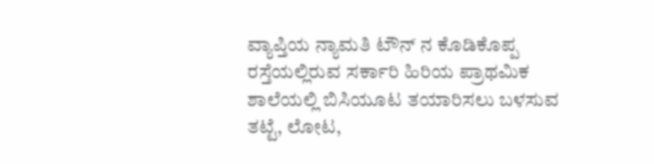ವ್ಯಾಪ್ತಿಯ ನ್ಯಾಮತಿ ಟೌನ್ ನ ಕೊಡಿಕೊಪ್ಪ ರಸ್ತೆಯಲ್ಲಿರುವ ಸರ್ಕಾರಿ ಹಿರಿಯ ಪ್ರಾಥಮಿಕ ಶಾಲೆಯಲ್ಲಿ ಬಿಸಿಯೂಟ ತಯಾರಿಸಲು ಬಳಸುವ ತಟ್ಟೆ, ಲೋಟ,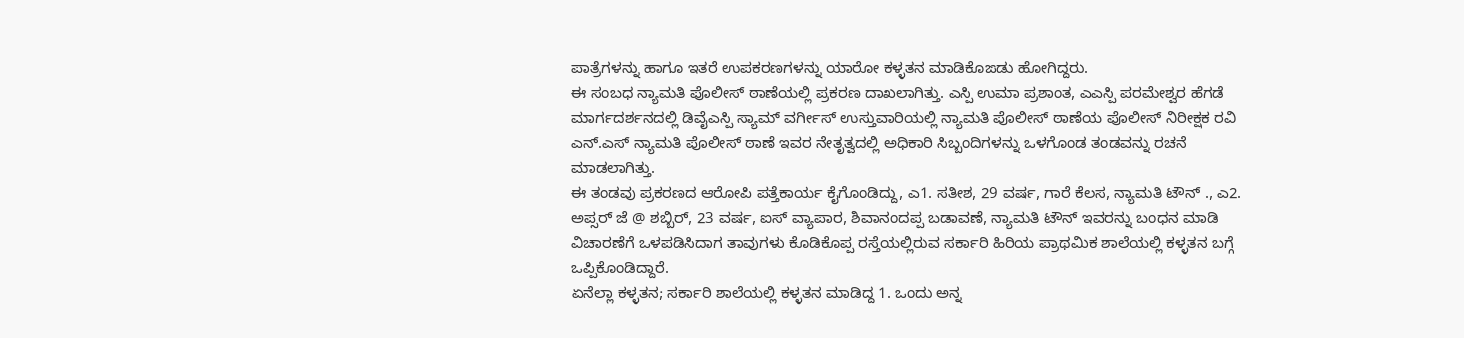ಪಾತ್ರೆಗಳನ್ನು ಹಾಗೂ ಇತರೆ ಉಪಕರಣಗಳನ್ನು ಯಾರೋ ಕಳ್ಳತನ ಮಾಡಿಕೊಙಡು ಹೋಗಿದ್ದರು.
ಈ ಸಂಬಧ ನ್ಯಾಮತಿ ಪೊಲೀಸ್ ಠಾಣೆಯಲ್ಲಿ ಪ್ರಕರಣ ದಾಖಲಾಗಿತ್ತು. ಎಸ್ಪಿ ಉಮಾ ಪ್ರಶಾಂತ, ಎಎಸ್ಪಿ ಪರಮೇಶ್ವರ ಹೆಗಡೆ ಮಾರ್ಗದರ್ಶನದಲ್ಲಿ ಡಿವೈಎಸ್ಪಿ ಸ್ಯಾಮ್ ವರ್ಗೀಸ್ ಉಸ್ತುವಾರಿಯಲ್ಲಿ ನ್ಯಾಮತಿ ಪೊಲೀಸ್ ಠಾಣೆಯ ಪೊಲೀಸ್ ನಿರೀಕ್ಷಕ ರವಿ ಎನ್.ಎಸ್ ನ್ಯಾಮತಿ ಪೊಲೀಸ್ ಠಾಣೆ ಇವರ ನೇತೃತ್ವದಲ್ಲಿ ಅಧಿಕಾರಿ ಸಿಬ್ಬಂದಿಗಳನ್ನು ಒಳಗೊಂಡ ತಂಡವನ್ನು ರಚನೆ ಮಾಡಲಾಗಿತ್ತು.
ಈ ತಂಡವು ಪ್ರಕರಣದ ಆರೋಪಿ ಪತ್ತೆಕಾರ್ಯ ಕೈಗೊಂಡಿದ್ದು, ಎ1. ಸತೀಶ, 29 ವರ್ಷ, ಗಾರೆ ಕೆಲಸ, ನ್ಯಾಮತಿ ಟೌನ್ ., ಎ2. ಅಪ್ಸರ್ ಜೆ @ ಶಬ್ಬಿರ್, 23 ವರ್ಷ, ಐಸ್ ವ್ಯಾಪಾರ, ಶಿವಾನಂದಪ್ಪ ಬಡಾವಣೆ, ನ್ಯಾಮತಿ ಟೌನ್ ಇವರನ್ನು ಬಂಧನ ಮಾಡಿ ವಿಚಾರಣೆಗೆ ಒಳಪಡಿಸಿದಾಗ ತಾವುಗಳು ಕೊಡಿಕೊಪ್ಪ ರಸ್ತೆಯಲ್ಲಿರುವ ಸರ್ಕಾರಿ ಹಿರಿಯ ಪ್ರಾಥಮಿಕ ಶಾಲೆಯಲ್ಲಿ ಕಳ್ಳತನ ಬಗ್ಗೆ ಒಪ್ಪಿಕೊಂಡಿದ್ದಾರೆ.
ಏನೆಲ್ಲಾ ಕಳ್ಳತನ; ಸರ್ಕಾರಿ ಶಾಲೆಯಲ್ಲಿ ಕಳ್ಳತನ ಮಾಡಿದ್ದ 1. ಒಂದು ಅನ್ನ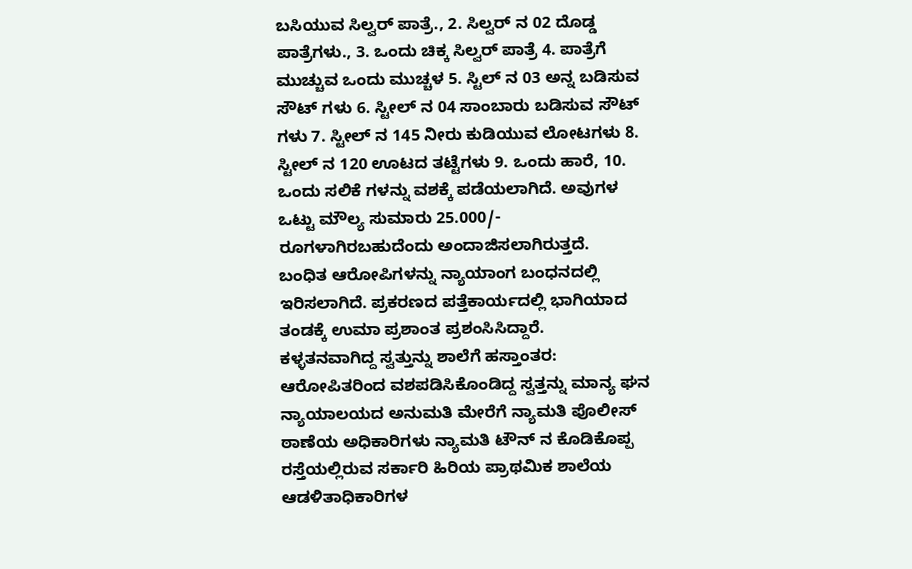ಬಸಿಯುವ ಸಿಲ್ವರ್ ಪಾತ್ರೆ., 2. ಸಿಲ್ವರ್ ನ 02 ದೊಡ್ಡ ಪಾತ್ರೆಗಳು., 3. ಒಂದು ಚಿಕ್ಕ ಸಿಲ್ವರ್ ಪಾತ್ರೆ 4. ಪಾತ್ರೆಗೆ ಮುಚ್ಚುವ ಒಂದು ಮುಚ್ಚಳ 5. ಸ್ಟಿಲ್ ನ 03 ಅನ್ನ ಬಡಿಸುವ ಸೌಟ್ ಗಳು 6. ಸ್ಟೀಲ್ ನ 04 ಸಾಂಬಾರು ಬಡಿಸುವ ಸೌಟ್ ಗಳು 7. ಸ್ಟೀಲ್ ನ 145 ನೀರು ಕುಡಿಯುವ ಲೋಟಗಳು 8. ಸ್ಟೀಲ್ ನ 120 ಊಟದ ತಟ್ಟೆಗಳು 9. ಒಂದು ಹಾರೆ, 10. ಒಂದು ಸಲಿಕೆ ಗಳನ್ನು ವಶಕ್ಕೆ ಪಡೆಯಲಾಗಿದೆ. ಅವುಗಳ ಒಟ್ಟು ಮೌಲ್ಯ ಸುಮಾರು 25.000/- ರೂಗಳಾಗಿರಬಹುದೆಂದು ಅಂದಾಜಿಸಲಾಗಿರುತ್ತದೆ.
ಬಂಧಿತ ಆರೋಪಿಗಳನ್ನು ನ್ಯಾಯಾಂಗ ಬಂಧನದಲ್ಲಿ ಇರಿಸಲಾಗಿದೆ. ಪ್ರಕರಣದ ಪತ್ತೆಕಾರ್ಯದಲ್ಲಿ ಭಾಗಿಯಾದ ತಂಡಕ್ಕೆ ಉಮಾ ಪ್ರಶಾಂತ ಪ್ರಶಂಸಿಸಿದ್ದಾರೆ.
ಕಳ್ಳತನವಾಗಿದ್ದ ಸ್ವತ್ತುನ್ನು ಶಾಲೆಗೆ ಹಸ್ತಾಂತರ: ಆರೋಪಿತರಿಂದ ವಶಪಡಿಸಿಕೊಂಡಿದ್ದ ಸ್ವತ್ತನ್ನು ಮಾನ್ಯ ಘನ ನ್ಯಾಯಾಲಯದ ಅನುಮತಿ ಮೇರೆಗೆ ನ್ಯಾಮತಿ ಪೊಲೀಸ್ ಠಾಣೆಯ ಅಧಿಕಾರಿಗಳು ನ್ಯಾಮತಿ ಟೌನ್ ನ ಕೊಡಿಕೊಪ್ಪ ರಸ್ತೆಯಲ್ಲಿರುವ ಸರ್ಕಾರಿ ಹಿರಿಯ ಪ್ರಾಥಮಿಕ ಶಾಲೆಯ ಆಡಳಿತಾಧಿಕಾರಿಗಳ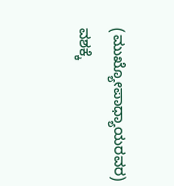(ಮುಖ್ಯೋಪಾಧ್ಯಾಯರವರ) ವಶಕ್ಕೆ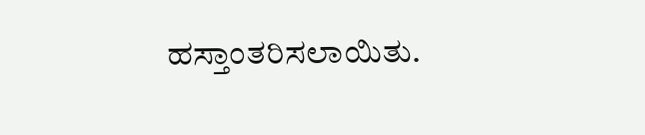ಹಸ್ತಾಂತರಿಸಲಾಯಿತು.